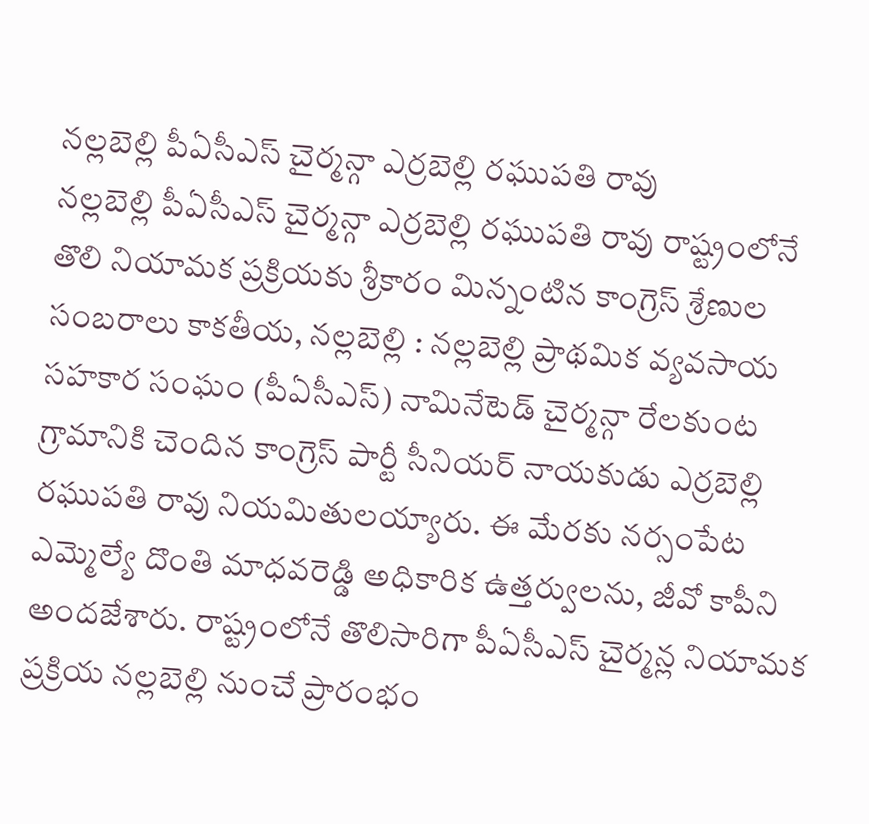నల్లబెల్లి పీఏసీఎస్ చైర్మన్గా ఎర్రబెల్లి రఘుపతి రావు
నల్లబెల్లి పీఏసీఎస్ చైర్మన్గా ఎర్రబెల్లి రఘుపతి రావు రాష్ట్రంలోనే తొలి నియామక ప్రక్రియకు శ్రీకారం మిన్నంటిన కాంగ్రెస్ శ్రేణుల సంబరాలు కాకతీయ, నల్లబెల్లి : నల్లబెల్లి ప్రాథమిక వ్యవసాయ సహకార సంఘం (పీఏసీఎస్) నామినేటెడ్ చైర్మన్గా రేలకుంట గ్రామానికి చెందిన కాంగ్రెస్ పార్టీ సీనియర్ నాయకుడు ఎర్రబెల్లి రఘుపతి రావు నియమితులయ్యారు. ఈ మేరకు నర్సంపేట ఎమ్మెల్యే దొంతి మాధవరెడ్డి అధికారిక ఉత్తర్వులను, జీవో కాపీని అందజేశారు. రాష్ట్రంలోనే తొలిసారిగా పీఏసీఎస్ చైర్మన్ల నియామక ప్రక్రియ నల్లబెల్లి నుంచే ప్రారంభం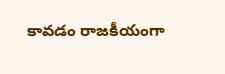కావడం రాజకీయంగా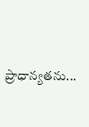ప్రాధాన్యతను...